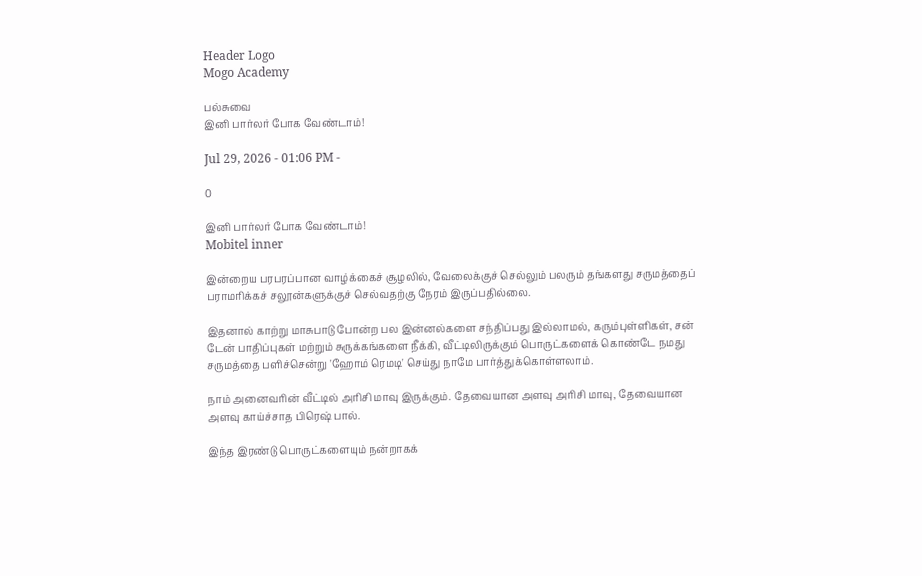Header Logo
Mogo Academy

பல்சுவை
இனி பார்லர் போக வேண்டாம்!

Jul 29, 2026 - 01:06 PM -

0

இனி பார்லர் போக வேண்டாம்!
Mobitel inner

இன்றைய பரபரப்பான வாழ்க்கைச் சூழலில், வேலைக்குச் செல்லும் பலரும் தங்களது சருமத்தைப் பராமரிக்கச் சலூன்களுக்குச் செல்வதற்கு நேரம் இருப்பதில்லை.

இதனால் காற்று மாசுபாடு போன்ற பல இன்னல்களை சந்திப்பது இல்லாமல், கரும்புள்ளிகள், சன் டேன் பாதிப்புகள் மற்றும் சுருக்கங்களை நீக்கி, வீட்டிலிருக்கும் பொருட்களைக் கொண்டே நமது சருமத்தை பளிச்சென்று 'ஹோம் ரெமடி' செய்து நாமே பார்த்துக்கொள்ளலாம்.

நாம் அனைவரின் வீட்டில் அரிசி மாவு இருக்கும். தேவையான அளவு அரிசி மாவு, தேவையான அளவு காய்ச்சாத பிரெஷ் பால்.

இந்த இரண்டு பொருட்களையும் நன்றாகக்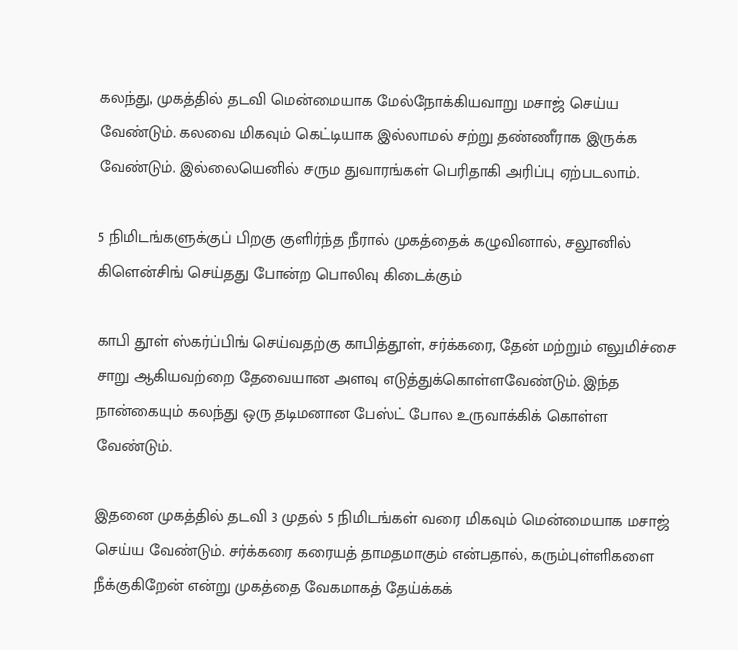கலந்து, முகத்தில் தடவி மென்மையாக மேல்நோக்கியவாறு மசாஜ் செய்ய வேண்டும். கலவை மிகவும் கெட்டியாக இல்லாமல் சற்று தண்ணீராக இருக்க வேண்டும். இல்லையெனில் சரும துவாரங்கள் பெரிதாகி அரிப்பு ஏற்படலாம்.

5 நிமிடங்களுக்குப் பிறகு குளிர்ந்த நீரால் முகத்தைக் கழுவினால், சலூனில் கிளென்சிங் செய்தது போன்ற பொலிவு கிடைக்கும்

காபி தூள் ஸ்கர்ப்பிங் செய்வதற்கு காபித்தூள், சர்க்கரை, தேன் மற்றும் எலுமிச்சை சாறு ஆகியவற்றை தேவையான அளவு எடுத்துக்கொள்ளவேண்டும். இந்த நான்கையும் கலந்து ஒரு தடிமனான பேஸ்ட் போல உருவாக்கிக் கொள்ள வேண்டும்.

இதனை முகத்தில் தடவி 3 முதல் 5 நிமிடங்கள் வரை மிகவும் மென்மையாக மசாஜ் செய்ய வேண்டும். சர்க்கரை கரையத் தாமதமாகும் என்பதால், கரும்புள்ளிகளை நீக்குகிறேன் என்று முகத்தை வேகமாகத் தேய்க்கக்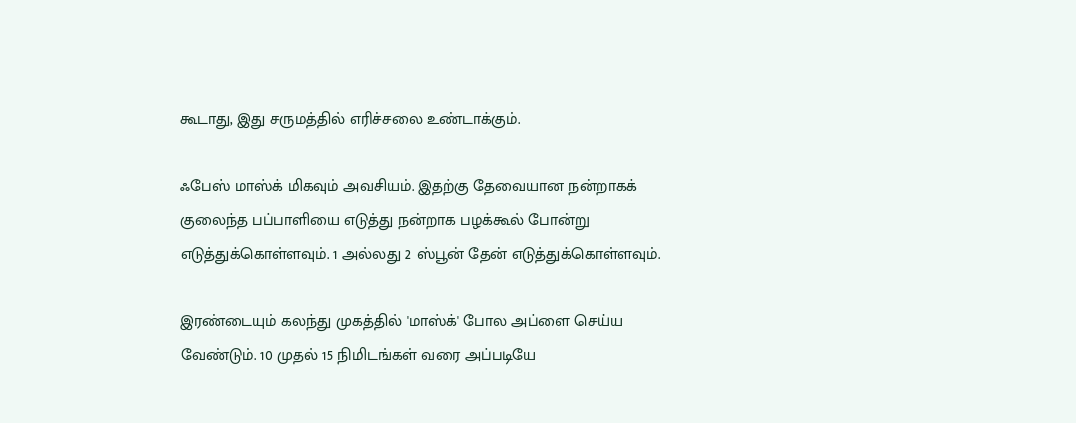கூடாது, இது சருமத்தில் எரிச்சலை உண்டாக்கும்.

ஃபேஸ் மாஸ்க் மிகவும் அவசியம். இதற்கு தேவையான நன்றாகக் குலைந்த பப்பாளியை எடுத்து நன்றாக பழக்கூல் போன்று எடுத்துக்கொள்ளவும். 1 அல்லது 2 ஸ்பூன் தேன் எடுத்துக்கொள்ளவும்.

இரண்டையும் கலந்து முகத்தில் 'மாஸ்க்' போல அப்ளை செய்ய வேண்டும். 10 முதல் 15 நிமிடங்கள் வரை அப்படியே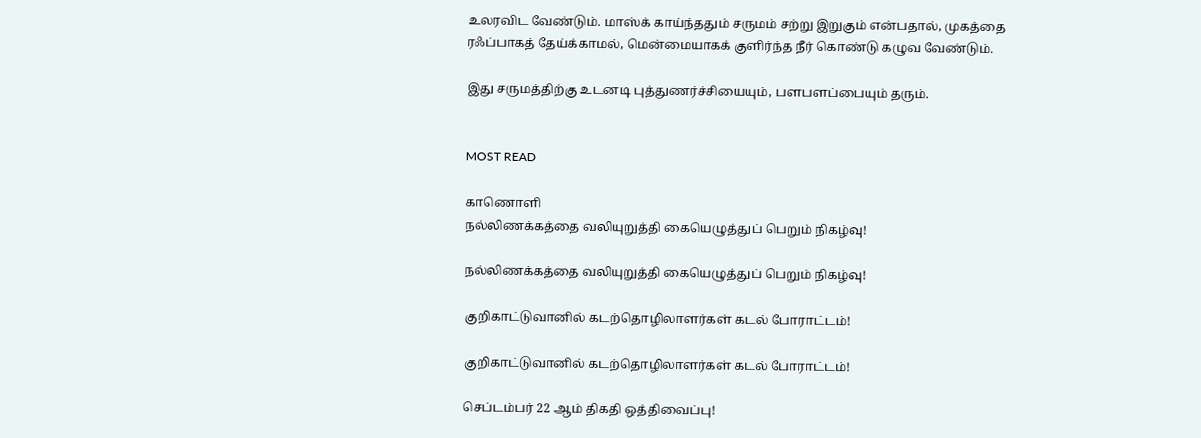உலரவிட வேண்டும். மாஸ்க் காய்ந்ததும் சருமம் சற்று இறுகும் என்பதால், முகத்தை ரஃப்பாகத் தேய்க்காமல், மென்மையாகக் குளிர்ந்த நீர் கொண்டு கழுவ வேண்டும்.

இது சருமத்திற்கு உடனடி புத்துணர்ச்சியையும், பளபளப்பையும் தரும்.


MOST READ

காணொளி
நல்லிணக்கத்தை வலியுறுத்தி கையெழுத்துப் பெறும் நிகழ்வு!

நல்லிணக்கத்தை வலியுறுத்தி கையெழுத்துப் பெறும் நிகழ்வு!

குறிகாட்டுவானில் கடற்தொழிலாளர்கள் கடல் போராட்டம்!

குறிகாட்டுவானில் கடற்தொழிலாளர்கள் கடல் போராட்டம்!

செப்டம்பர் 22 ஆம் திகதி ஒத்திவைப்பு!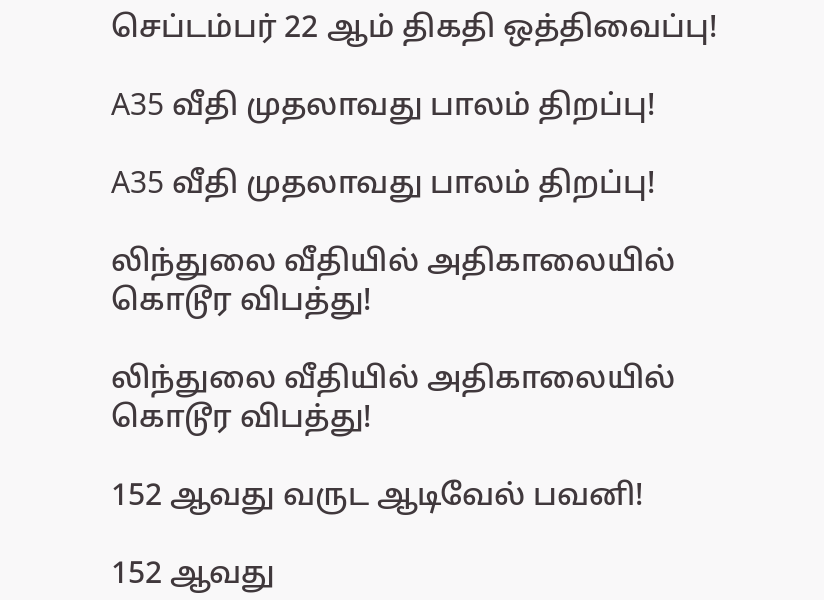செப்டம்பர் 22 ஆம் திகதி ஒத்திவைப்பு!

A35 வீதி முதலாவது பாலம் திறப்பு!

A35 வீதி முதலாவது பாலம் திறப்பு!

லிந்துலை வீதியில் அதிகாலையில் கொடூர விபத்து!

லிந்துலை வீதியில் அதிகாலையில் கொடூர விபத்து!

152 ஆவது வருட ஆடிவேல் பவனி!

152 ஆவது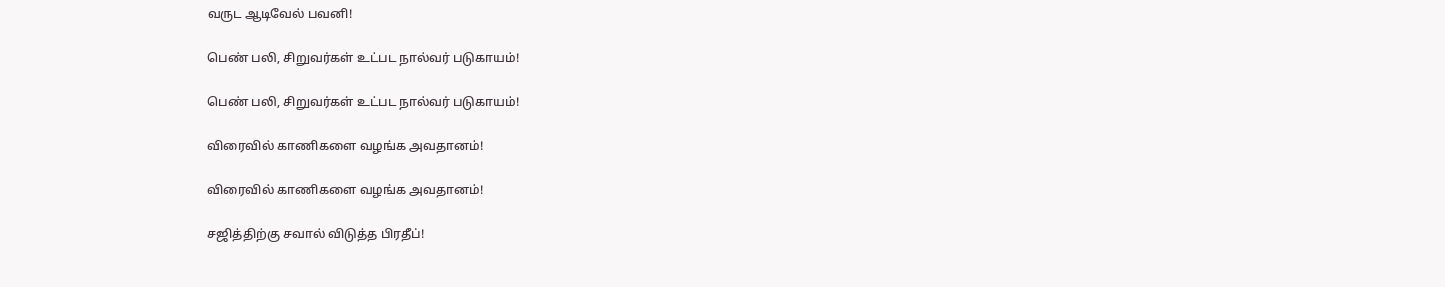வருட ஆடிவேல் பவனி!

பெண் பலி, சிறுவர்கள் உட்பட நால்வர் படுகாயம்!

பெண் பலி, சிறுவர்கள் உட்பட நால்வர் படுகாயம்!

விரைவில் காணிகளை வழங்க அவதானம்!

விரைவில் காணிகளை வழங்க அவதானம்!

சஜித்திற்கு சவால் விடுத்த பிரதீப்!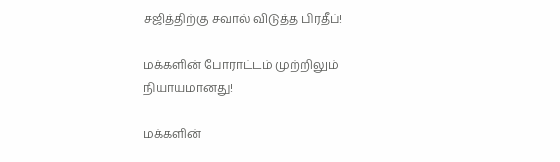சஜித்திற்கு சவால் விடுத்த பிரதீப்!

மக்களின் போராட்டம் முற்றிலும் நியாயமானது!

மக்களின்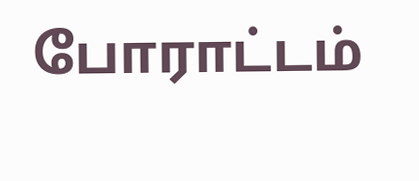போராட்டம்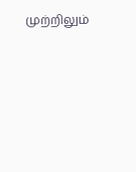முற்றிலும்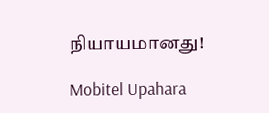நியாயமானது!

Mobitel Upahara